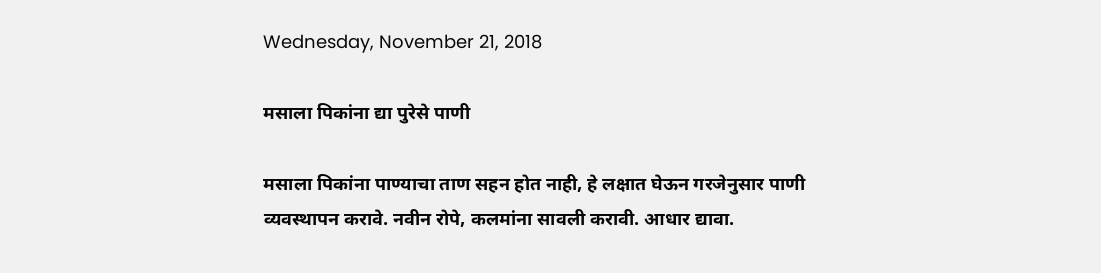Wednesday, November 21, 2018

मसाला पिकांना द्या पुरेसे पाणी

मसाला पिकांना पाण्याचा ताण सहन होत नाही, हे लक्षात घेऊन गरजेनुसार पाणी व्यवस्थापन करावे. नवीन रोपे, कलमांना सावली करावी. आधार द्यावा.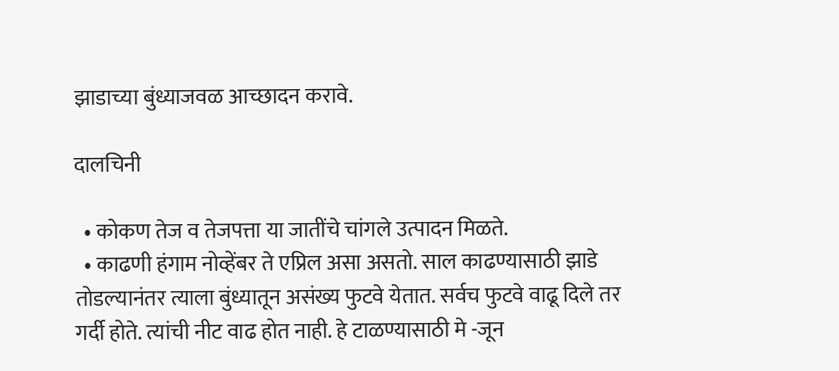झाडाच्या बुंध्याजवळ आच्छादन करावे.

दालचिनी

  • कोकण तेज व तेजपत्ता या जातींचे चांगले उत्पादन मिळते.
  • काढणी हंगाम नोव्हेंबर ते एप्रिल असा असतो. साल काढण्यासाठी झाडे तोडल्यानंतर त्याला बुंध्यातून असंख्य फुटवे येतात. सर्वच फुटवे वाढू दिले तर गर्दी होते. त्यांची नीट वाढ होत नाही. हे टाळण्यासाठी मे -जून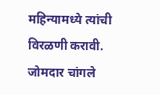महिन्यामध्ये त्यांची विरळणी करावी. जोमदार चांगले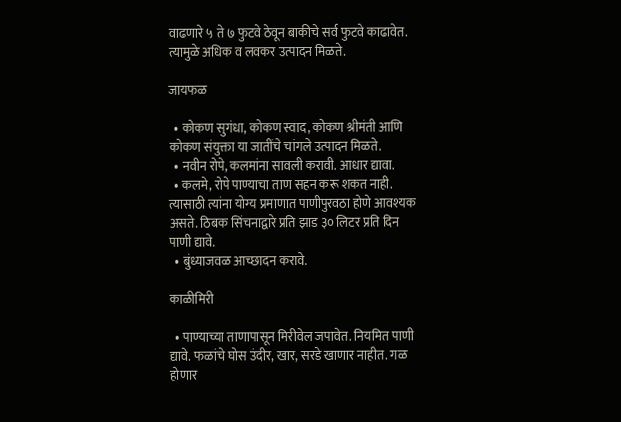वाढणारे ५ ते ७ फुटवे ठेवून बाकीचे सर्व फुटवे काढावेत. त्यामुळे अधिक व लवकर उत्पादन मिळते.

जायफळ

  • कोकण सुगंधा, कोकण स्वाद, कोकण श्रीमंती आणि कोकण संयुक्ता या जातींचे चांगले उत्पादन मिळते.
  • नवीन रोपे, कलमांना सावली करावी. आधार द्यावा.
  • कलमे, रोपे पाण्याचा ताण सहन करू शकत नाही. त्यासाठी त्यांना योग्य प्रमाणात पाणीपुरवठा होणे आवश्यक असते. ठिबक सिंचनाद्वारे प्रति झाड ३० लिटर प्रति दिन पाणी द्यावे.
  • बुंध्याजवळ आच्छादन करावे.

काळीमिरी

  • पाण्याच्या ताणापासून मिरीवेल जपावेत. नियमित पाणी द्यावे. फळांचे घोस उंदीर, खार, सरडे खाणार नाहीत. गळ होणार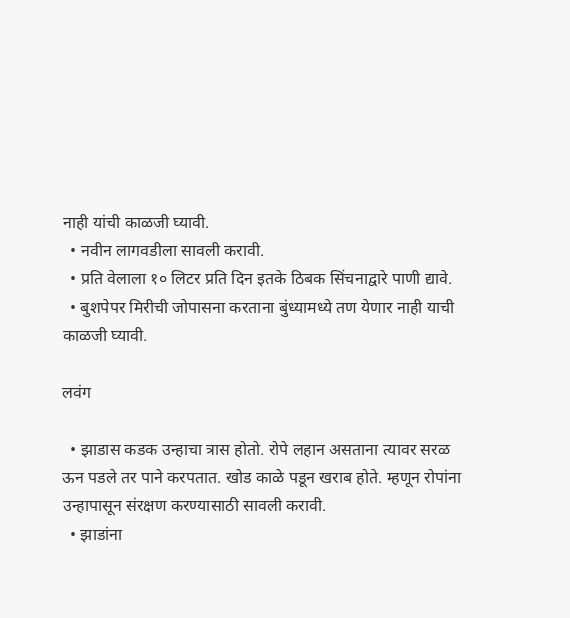नाही यांची काळजी घ्यावी.
  • नवीन लागवडीला सावली करावी.
  • प्रति वेलाला १० लिटर प्रति दिन इतके ठिबक सिंचनाद्वारे पाणी द्यावे.
  • बुशपेपर मिरीची जोपासना करताना बुंध्यामध्ये तण येणार नाही याची काळजी घ्यावी.

लवंग

  • झाडास कडक उन्हाचा त्रास होतो. रोपे लहान असताना त्यावर सरळ ऊन पडले तर पाने करपतात. खोड काळे पडून खराब होते. म्हणून रोपांना उन्हापासून संरक्षण करण्यासाठी सावली करावी.
  • झाडांना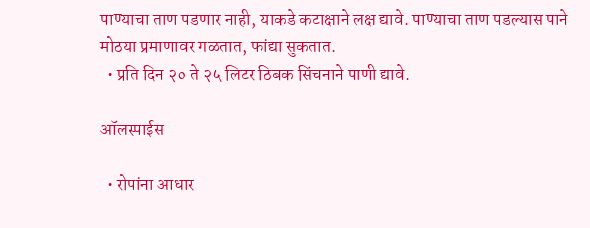पाण्याचा ताण पडणार नाही, याकडे कटाक्षाने लक्ष द्यावे. पाण्याचा ताण पडल्यास पाने मोठया प्रमाणावर गळतात, फांद्या सुकतात.
  • प्रति दिन २० ते २५ लिटर ठिबक सिंचनाने पाणी द्यावे.

ऑलस्पाईस

  • रोपांना आधार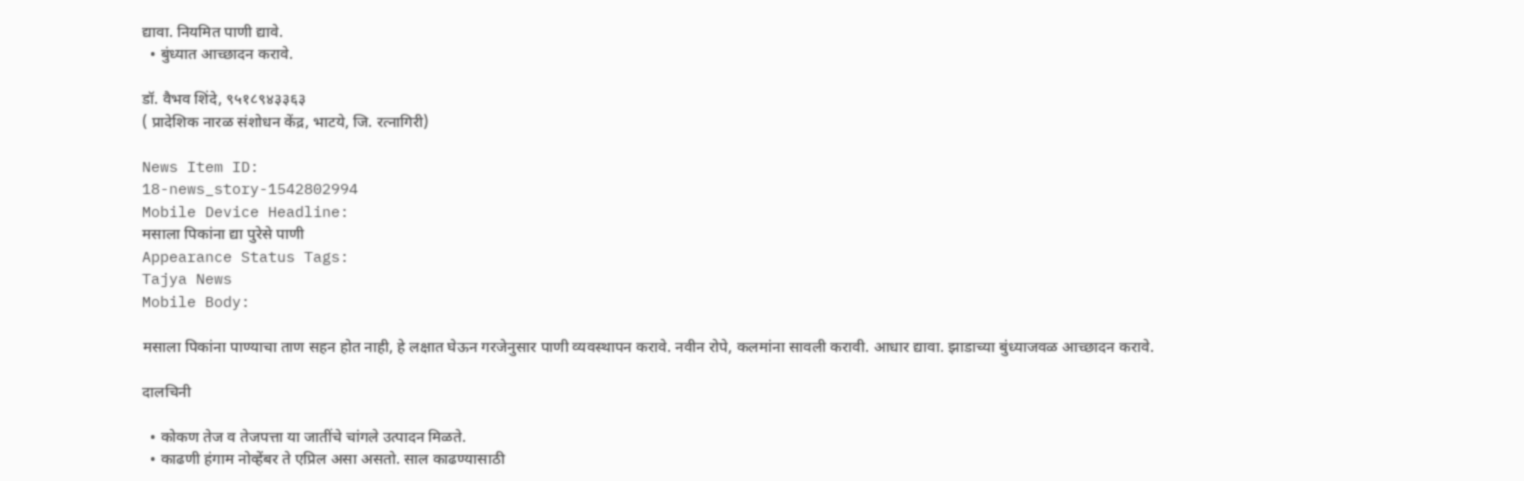द्यावा. नियमित पाणी द्यावे.
  • बुंध्यात आच्छादन करावे.

डॉ. वैभव शिंदे, ९५१८९४३३६३
( प्रादेशिक नारळ संशोधन केंद्र, भाटये, जि. रत्नागिरी)

News Item ID:
18-news_story-1542802994
Mobile Device Headline:
मसाला पिकांना द्या पुरेसे पाणी
Appearance Status Tags:
Tajya News
Mobile Body:

मसाला पिकांना पाण्याचा ताण सहन होत नाही, हे लक्षात घेऊन गरजेनुसार पाणी व्यवस्थापन करावे. नवीन रोपे, कलमांना सावली करावी. आधार द्यावा. झाडाच्या बुंध्याजवळ आच्छादन करावे.

दालचिनी

  • कोकण तेज व तेजपत्ता या जातींचे चांगले उत्पादन मिळते.
  • काढणी हंगाम नोव्हेंबर ते एप्रिल असा असतो. साल काढण्यासाठी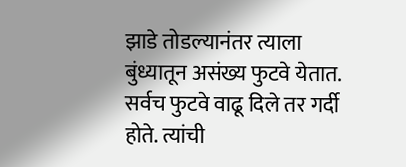झाडे तोडल्यानंतर त्याला बुंध्यातून असंख्य फुटवे येतात. सर्वच फुटवे वाढू दिले तर गर्दी होते. त्यांची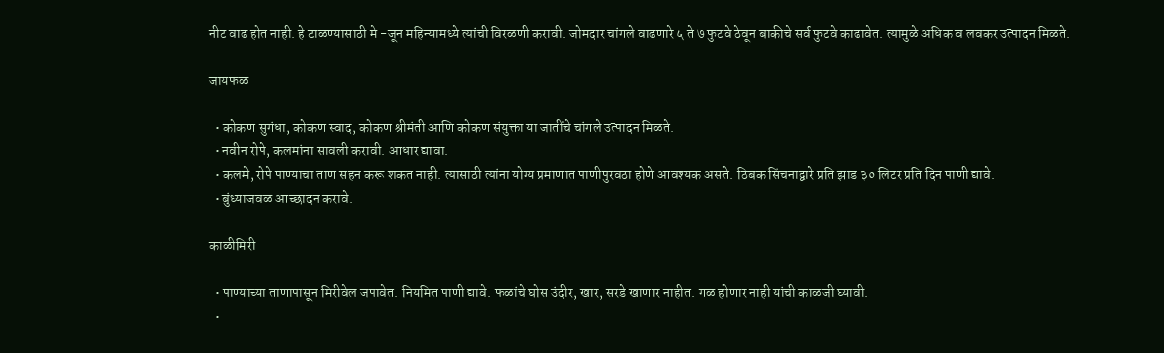नीट वाढ होत नाही. हे टाळण्यासाठी मे -जून महिन्यामध्ये त्यांची विरळणी करावी. जोमदार चांगले वाढणारे ५ ते ७ फुटवे ठेवून बाकीचे सर्व फुटवे काढावेत. त्यामुळे अधिक व लवकर उत्पादन मिळते.

जायफळ

  • कोकण सुगंधा, कोकण स्वाद, कोकण श्रीमंती आणि कोकण संयुक्ता या जातींचे चांगले उत्पादन मिळते.
  • नवीन रोपे, कलमांना सावली करावी. आधार द्यावा.
  • कलमे, रोपे पाण्याचा ताण सहन करू शकत नाही. त्यासाठी त्यांना योग्य प्रमाणात पाणीपुरवठा होणे आवश्यक असते. ठिबक सिंचनाद्वारे प्रति झाड ३० लिटर प्रति दिन पाणी द्यावे.
  • बुंध्याजवळ आच्छादन करावे.

काळीमिरी

  • पाण्याच्या ताणापासून मिरीवेल जपावेत. नियमित पाणी द्यावे. फळांचे घोस उंदीर, खार, सरडे खाणार नाहीत. गळ होणार नाही यांची काळजी घ्यावी.
  •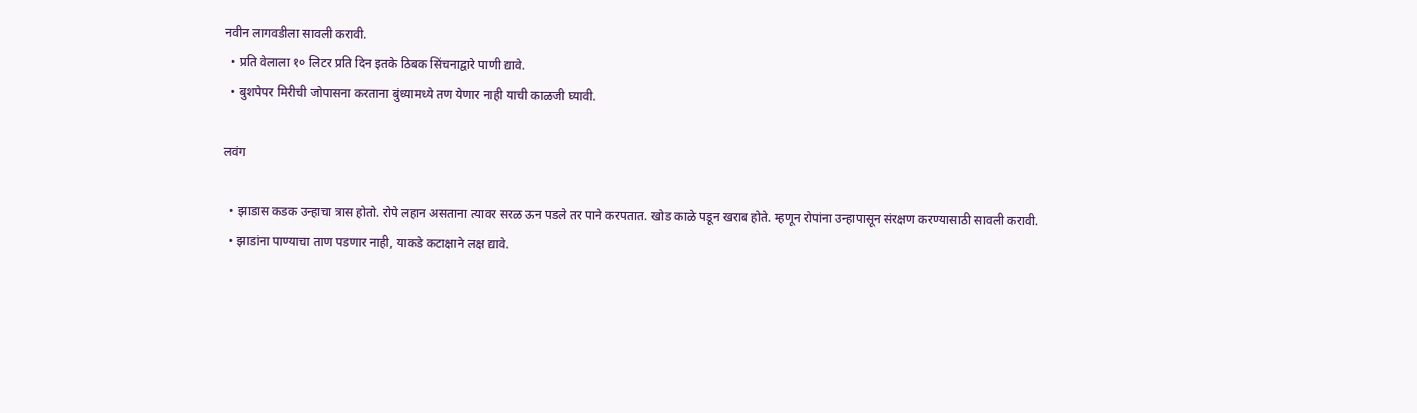नवीन लागवडीला सावली करावी.
  • प्रति वेलाला १० लिटर प्रति दिन इतके ठिबक सिंचनाद्वारे पाणी द्यावे.
  • बुशपेपर मिरीची जोपासना करताना बुंध्यामध्ये तण येणार नाही याची काळजी घ्यावी.

लवंग

  • झाडास कडक उन्हाचा त्रास होतो. रोपे लहान असताना त्यावर सरळ ऊन पडले तर पाने करपतात. खोड काळे पडून खराब होते. म्हणून रोपांना उन्हापासून संरक्षण करण्यासाठी सावली करावी.
  • झाडांना पाण्याचा ताण पडणार नाही, याकडे कटाक्षाने लक्ष द्यावे.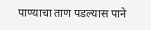पाण्याचा ताण पडल्यास पाने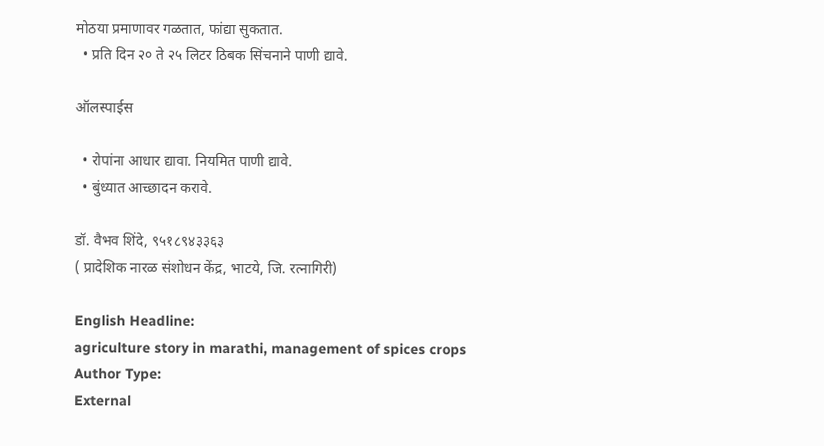मोठया प्रमाणावर गळतात, फांद्या सुकतात.
  • प्रति दिन २० ते २५ लिटर ठिबक सिंचनाने पाणी द्यावे.

ऑलस्पाईस

  • रोपांना आधार द्यावा. नियमित पाणी द्यावे.
  • बुंध्यात आच्छादन करावे.

डॉ. वैभव शिंदे, ९५१८९४३३६३
( प्रादेशिक नारळ संशोधन केंद्र, भाटये, जि. रत्नागिरी)

English Headline:
agriculture story in marathi, management of spices crops
Author Type:
External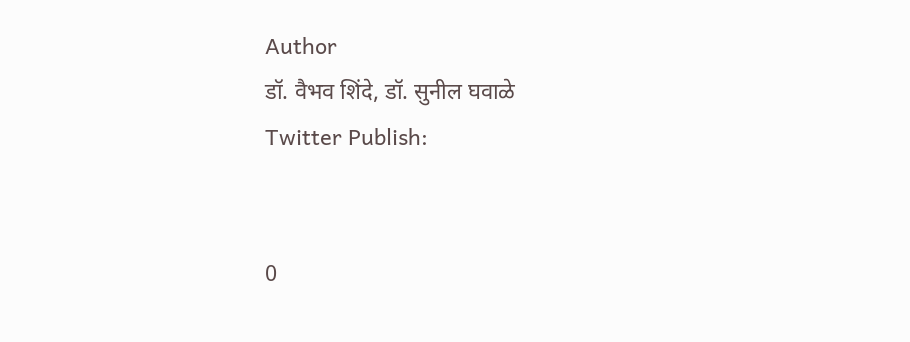Author
डॉ. वैभव शिंदे, डॉ. सुनील घवाळे
Twitter Publish:


0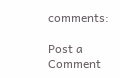comments:

Post a Comment